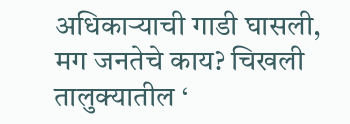अधिकाऱ्याची गाडी घासली, मग जनतेचे काय? चिखली तालुक्यातील ‘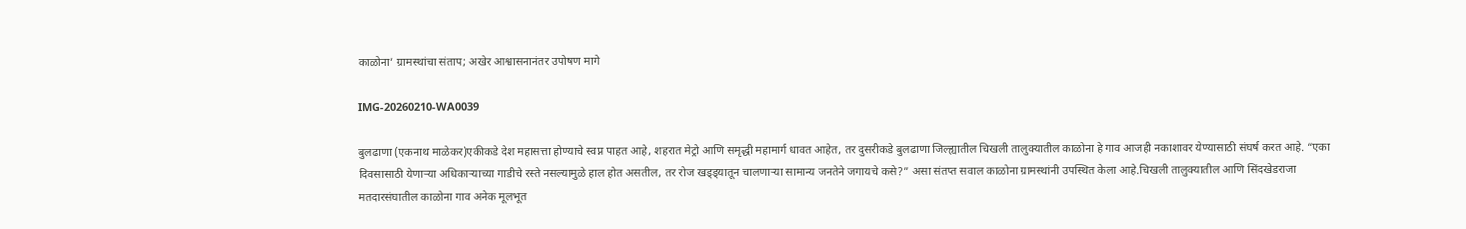काळोना’ ग्रामस्थांचा संताप; अखेर आश्वासनानंतर उपोषण मागे

IMG-20260210-WA0039

बुलढाणा (एकनाथ माळेकर)एकीकडे देश महासत्ता होण्याचे स्वप्न पाहत आहे, शहरात मेट्रो आणि समृद्धी महामार्ग धावत आहेत, तर दुसरीकडे बुलढाणा जिल्ह्यातील चिखली तालुक्यातील काळोना हे गाव आजही नकाशावर येण्यासाठी संघर्ष करत आहे. “एका दिवसासाठी येणाऱ्या अधिकाऱ्याच्या गाडीचे रस्ते नसल्यामुळे हाल होत असतील, तर रोज खड्ड्यातून चालणाऱ्या सामान्य जनतेने जगायचे कसे?” असा संतप्त सवाल काळोना ग्रामस्थांनी उपस्थित केला आहे.चिखली तालुक्यातील आणि सिंदखेडराजा मतदारसंघातील काळोना गाव अनेक मूलभूत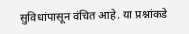सुविधांपासून वंचित आहे. या प्रश्नांकडे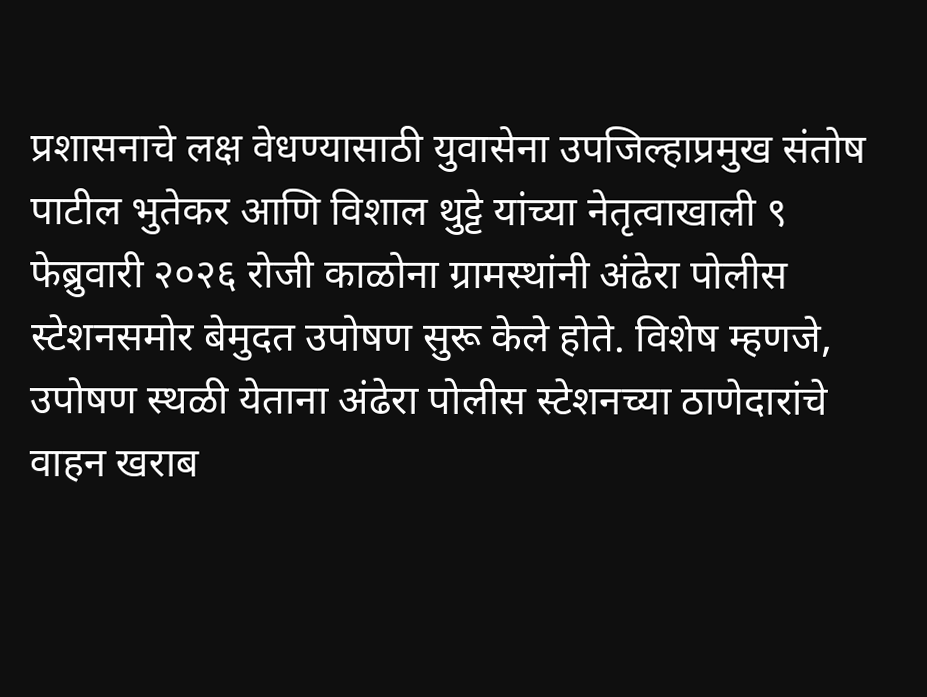प्रशासनाचे लक्ष वेधण्यासाठी युवासेना उपजिल्हाप्रमुख संतोष पाटील भुतेकर आणि विशाल थुट्टे यांच्या नेतृत्वाखाली ९ फेब्रुवारी २०२६ रोजी काळोना ग्रामस्थांनी अंढेरा पोलीस स्टेशनसमोर बेमुदत उपोषण सुरू केले होते. विशेष म्हणजे, उपोषण स्थळी येताना अंढेरा पोलीस स्टेशनच्या ठाणेदारांचे वाहन खराब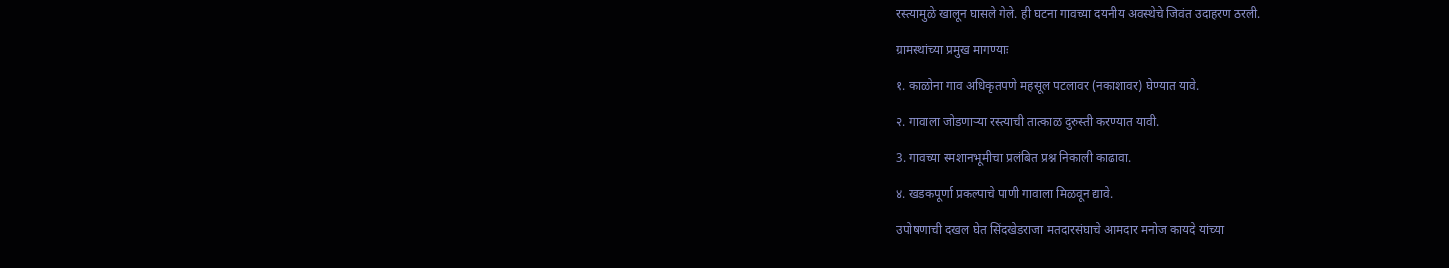रस्त्यामुळे खालून घासले गेले. ही घटना गावच्या दयनीय अवस्थेचे जिवंत उदाहरण ठरली.

ग्रामस्थांच्या प्रमुख मागण्याः

१. काळोना गाव अधिकृतपणे महसूल पटलावर (नकाशावर) घेण्यात यावे.

२. गावाला जोडणाऱ्या रस्त्याची तात्काळ दुरुस्ती करण्यात यावी.

3. गावच्या स्मशानभूमीचा प्रलंबित प्रश्न निकाली काढावा.

४. खडकपूर्णा प्रकल्पाचे पाणी गावाला मिळवून द्यावे.

उपोषणाची दखल घेत सिंदखेडराजा मतदारसंघाचे आमदार मनोज कायदे यांच्या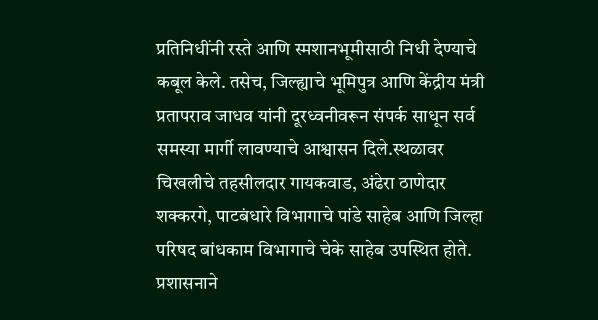प्रतिनिधींनी रस्ते आणि स्मशानभूमीसाठी निधी देण्याचे कबूल केले. तसेच, जिल्ह्याचे भूमिपुत्र आणि केंद्रीय मंत्री प्रतापराव जाधव यांनी दूरध्वनीवरून संपर्क साधून सर्व समस्या मार्गी लावण्याचे आश्वासन दिले.स्थळावर चिखलीचे तहसीलदार गायकवाड, अंढेरा ठाणेदार शक्करगे, पाटबंधारे विभागाचे पांडे साहेब आणि जिल्हा परिषद बांधकाम विभागाचे चेके साहेब उपस्थित होते. प्रशासनाने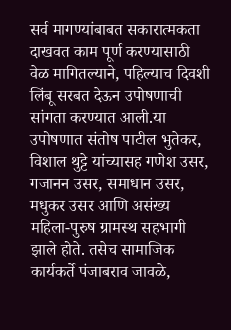सर्व मागण्यांबाबत सकारात्मकता दाखवत काम पूर्ण करण्यासाठी वेळ मागितल्याने, पहिल्याच दिवशी लिंबू सरबत देऊन उपोषणाची सांगता करण्यात आली.या उपोषणात संतोष पाटील भुतेकर, विशाल थुट्टे यांच्यासह गणेश उसर, गजानन उसर, समाधान उसर, मधुकर उसर आणि असंख्य महिला-पुरुष ग्रामस्थ सहभागी झाले होते. तसेच सामाजिक कार्यकर्ते पंजाबराव जावळे,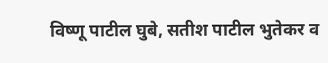विष्णू पाटील घुबे, सतीश पाटील भुतेकर व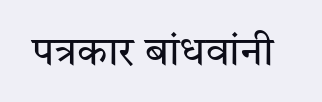पत्रकार बांधवांनी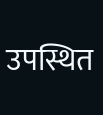उपस्थित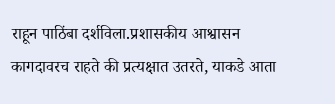राहून पाठिंबा दर्शविला.प्रशासकीय आश्वासन कागदावरच राहते की प्रत्यक्षात उतरते, याकडे आता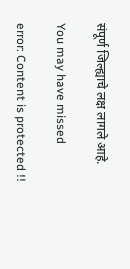संपूर्ण जिल्ह्याचे लक्ष लागले आहे.

You may have missed

error: Content is protected !!